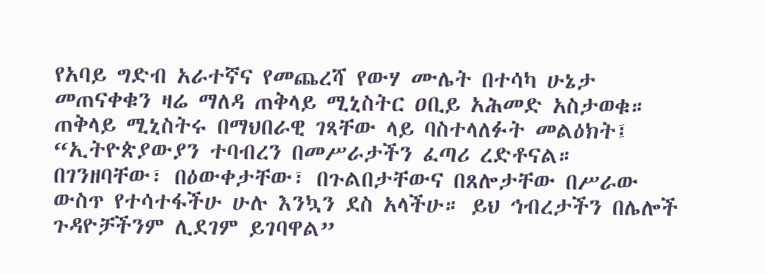የአባይ ግድብ አራተኛና የመጨረሻ የውሃ ሙሌት በተሳካ ሁኔታ መጠናቀቁን ዛሬ ማለዳ ጠቅላይ ሚኒስትር ዐቢይ አሕመድ አስታወቁ።
ጠቅላይ ሚኒስትሩ በማህበራዊ ገጻቸው ላይ ባስተላለፉት መልዕክት፤ “ኢትዮጵያውያን ተባብረን በመሥራታችን ፈጣሪ ረድቶናል። በገንዘባቸው፣ በዕውቀታቸው፣ በጉልበታቸውና በጸሎታቸው በሥራው ውስጥ የተሳተፋችሁ ሁሉ እንኳን ደስ አላችሁ። ይህ ኅብረታችን በሌሎች ጉዳዮቻችንም ሊደገም ይገባዋል”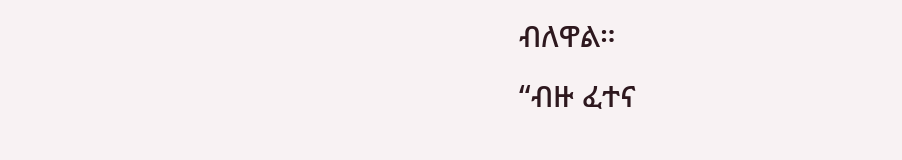ብለዋል።
“ብዙ ፈተና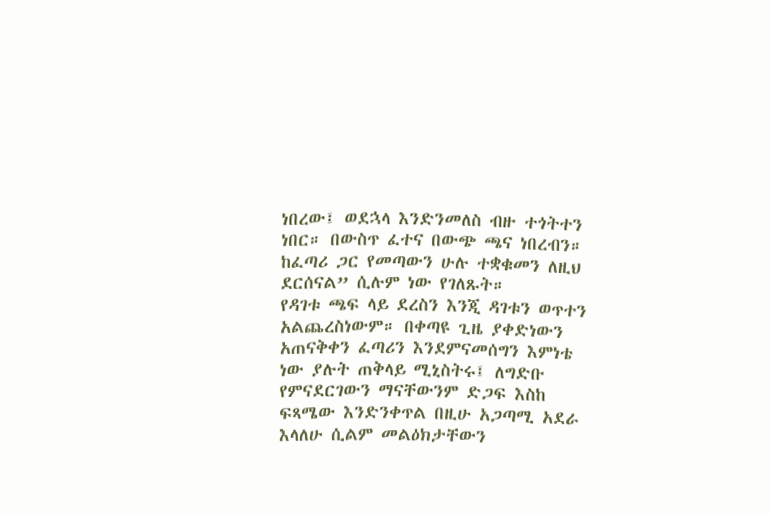ነበረው፤ ወደኋላ እንድንመለስ ብዙ ተጎትተን ነበር። በውስጥ ፈተና በውጭ ጫና ነበረብን። ከፈጣሪ ጋር የመጣውን ሁሉ ተቋቁመን ለዚህ ደርሰናል” ሲሉም ነው የገለጹት።
የዳገቱ ጫፍ ላይ ደረስን እንጂ ዳገቱን ወጥተን አልጨረስነውም። በቀጣዩ ጊዜ ያቀድነውን አጠናቅቀን ፈጣሪን እንደምናመሰግን እምነቴ ነው ያሉት ጠቅላይ ሚኒስትሩ፤ ለግድቡ የምናደርገውን ማናቸውንም ድጋፍ እስከ ፍጻሜው እንድንቀጥል በዚሁ አጋጣሚ አደራ እላለሁ ሲልም መልዕክታቸውን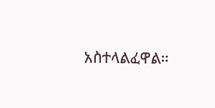አስተላልፈዋል።